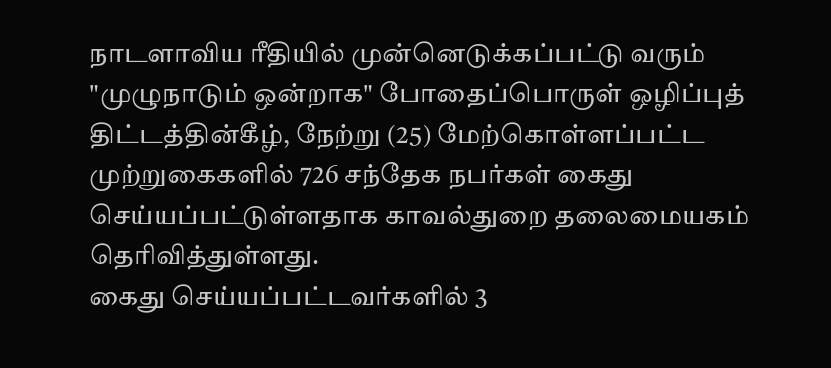நாடளாவிய ரீதியில் முன்னெடுக்கப்பட்டு வரும் "முழுநாடும் ஒன்றாக" போதைப்பொருள் ஒழிப்புத் திட்டத்தின்கீழ், நேற்று (25) மேற்கொள்ளப்பட்ட முற்றுகைகளில் 726 சந்தேக நபர்கள் கைது செய்யப்பட்டுள்ளதாக காவல்துறை தலைமையகம் தெரிவித்துள்ளது.
கைது செய்யப்பட்டவர்களில் 3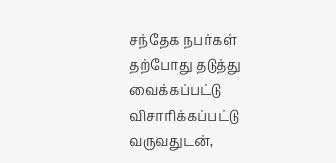சந்தேக நபர்கள் தற்போது தடுத்து வைக்கப்பட்டு விசாரிக்கப்பட்டு வருவதுடன்,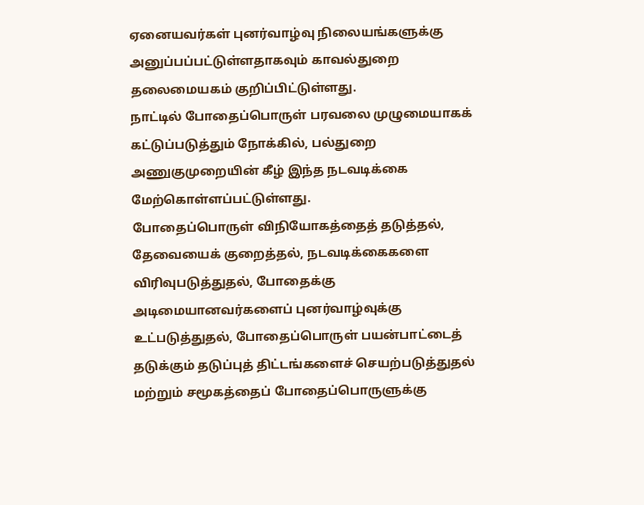ஏனையவர்கள் புனர்வாழ்வு நிலையங்களுக்கு அனுப்பப்பட்டுள்ளதாகவும் காவல்துறை தலைமையகம் குறிப்பிட்டுள்ளது.
நாட்டில் போதைப்பொருள் பரவலை முழுமையாகக் கட்டுப்படுத்தும் நோக்கில், பல்துறை அணுகுமுறையின் கீழ் இந்த நடவடிக்கை மேற்கொள்ளப்பட்டுள்ளது.
போதைப்பொருள் விநியோகத்தைத் தடுத்தல், தேவையைக் குறைத்தல், நடவடிக்கைகளை விரிவுபடுத்துதல், போதைக்கு அடிமையானவர்களைப் புனர்வாழ்வுக்கு உட்படுத்துதல், போதைப்பொருள் பயன்பாட்டைத் தடுக்கும் தடுப்புத் திட்டங்களைச் செயற்படுத்துதல் மற்றும் சமூகத்தைப் போதைப்பொருளுக்கு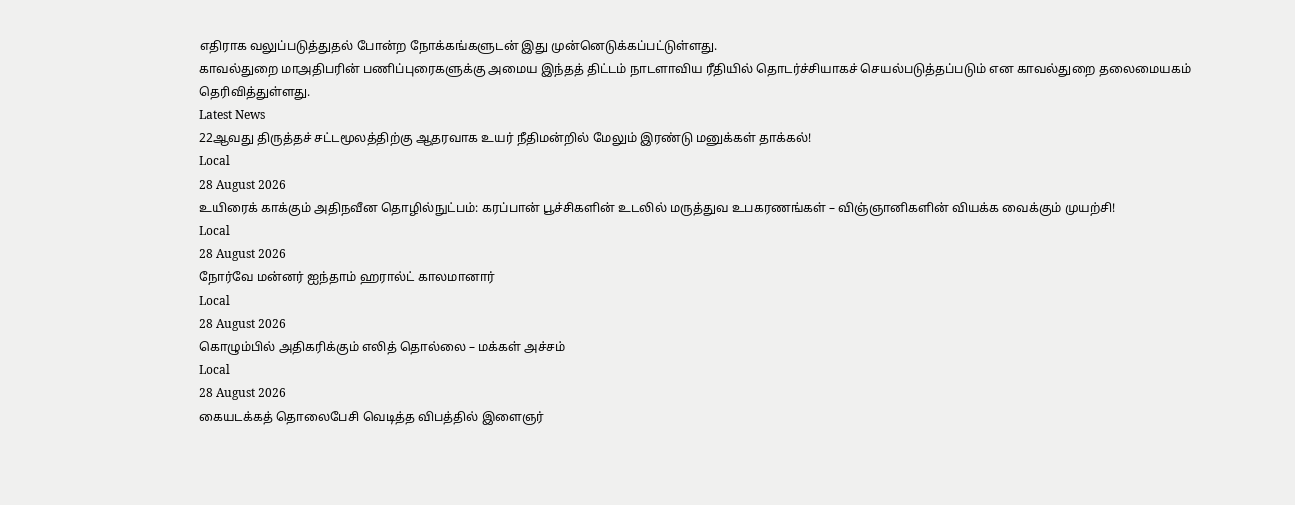எதிராக வலுப்படுத்துதல் போன்ற நோக்கங்களுடன் இது முன்னெடுக்கப்பட்டுள்ளது.
காவல்துறை மாஅதிபரின் பணிப்புரைகளுக்கு அமைய இந்தத் திட்டம் நாடளாவிய ரீதியில் தொடர்ச்சியாகச் செயல்படுத்தப்படும் என காவல்துறை தலைமையகம் தெரிவித்துள்ளது.
Latest News
22ஆவது திருத்தச் சட்டமூலத்திற்கு ஆதரவாக உயர் நீதிமன்றில் மேலும் இரண்டு மனுக்கள் தாக்கல்!
Local
28 August 2026
உயிரைக் காக்கும் அதிநவீன தொழில்நுட்பம்: கரப்பான் பூச்சிகளின் உடலில் மருத்துவ உபகரணங்கள் – விஞ்ஞானிகளின் வியக்க வைக்கும் முயற்சி!
Local
28 August 2026
நோர்வே மன்னர் ஐந்தாம் ஹரால்ட் காலமானார்
Local
28 August 2026
கொழும்பில் அதிகரிக்கும் எலித் தொல்லை – மக்கள் அச்சம்
Local
28 August 2026
கையடக்கத் தொலைபேசி வெடித்த விபத்தில் இளைஞர்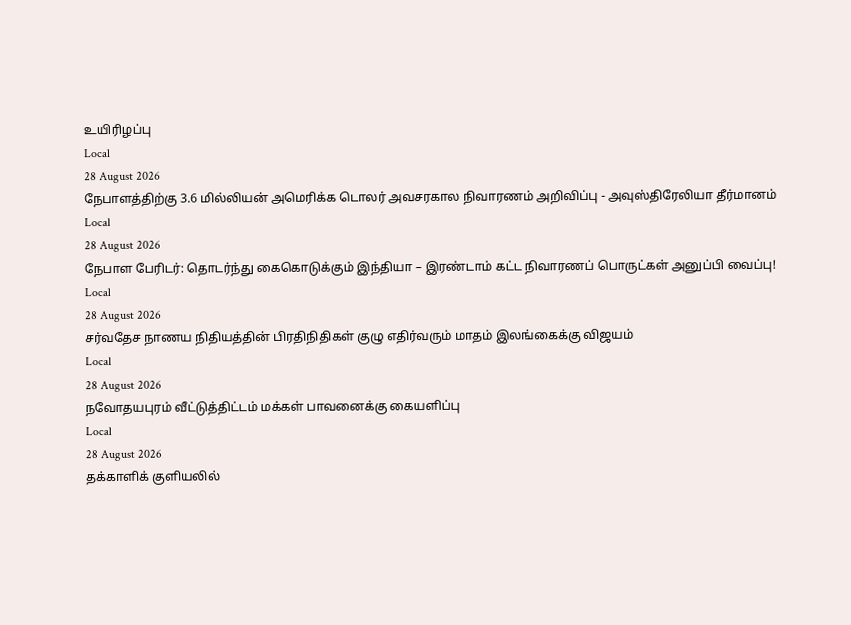உயிரிழப்பு
Local
28 August 2026
நேபாளத்திற்கு 3.6 மில்லியன் அமெரிக்க டொலர் அவசரகால நிவாரணம் அறிவிப்பு - அவுஸ்திரேலியா தீர்மானம்
Local
28 August 2026
நேபாள பேரிடர்: தொடர்ந்து கைகொடுக்கும் இந்தியா – இரண்டாம் கட்ட நிவாரணப் பொருட்கள் அனுப்பி வைப்பு!
Local
28 August 2026
சர்வதேச நாணய நிதியத்தின் பிரதிநிதிகள் குழு எதிர்வரும் மாதம் இலங்கைக்கு விஜயம்
Local
28 August 2026
நவோதயபுரம் வீட்டுத்திட்டம் மக்கள் பாவனைக்கு கையளிப்பு
Local
28 August 2026
தக்காளிக் குளியலில்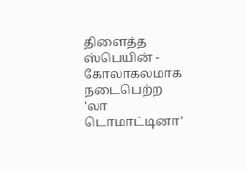திளைத்த ஸ்பெயின் - கோலாகலமாக நடைபெற்ற 'லா டொமாட்டினா'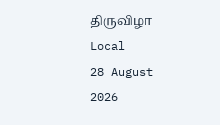திருவிழா
Local
28 August 2026